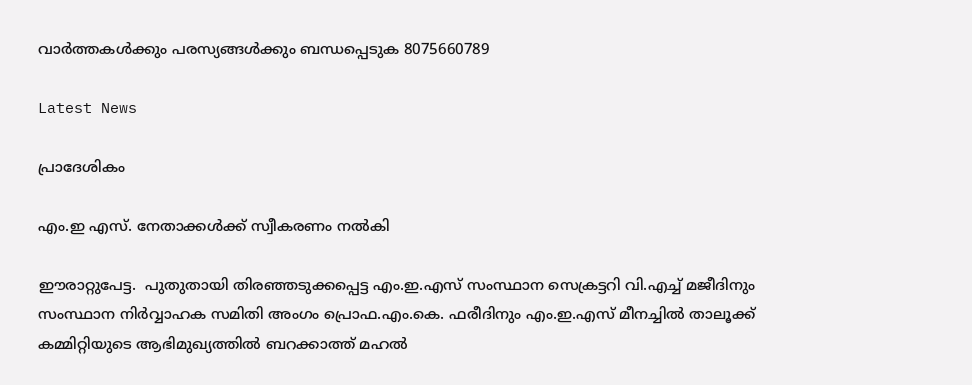വാർത്തകൾക്കും പരസ്യങ്ങൾക്കും ബന്ധപ്പെടുക 8075660789

Latest News

പ്രാദേശികം

എം.ഇ എസ്. നേതാക്കൾക്ക് സ്വീകരണം നൽകി

ഈരാറ്റുപേട്ട.  പുതുതായി തിരഞ്ഞടുക്കപ്പെട്ട എം.ഇ.എസ് സംസ്ഥാന സെക്രട്ടറി വി.എച്ച് മജീദിനും സംസ്ഥാന നിർവ്വാഹക സമിതി അംഗം പ്രൊഫ.എം.കെ. ഫരീദിനും എം.ഇ.എസ് മീനച്ചിൽ താലൂക്ക് കമ്മിറ്റിയുടെ ആഭിമുഖ്യത്തിൽ ബറക്കാത്ത് മഹൽ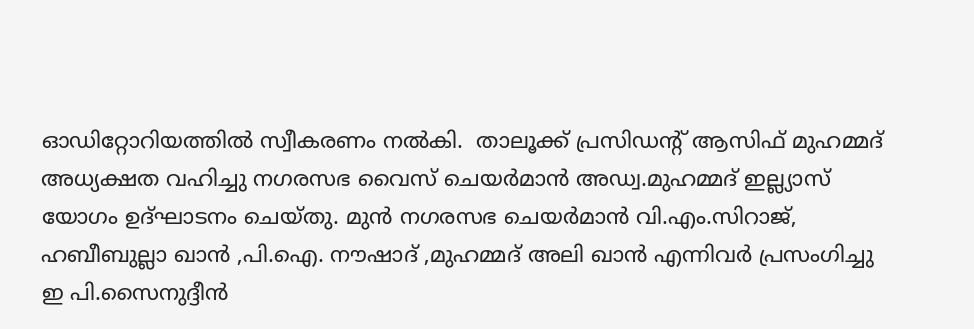ഓഡിറ്റോറിയത്തിൽ സ്വീകരണം നൽകി.  താലൂക്ക് പ്രസിഡൻ്റ് ആസിഫ് മുഹമ്മദ് അധ്യക്ഷത വഹിച്ചു നഗരസഭ വൈസ് ചെയർമാൻ അഡ്വ.മുഹമ്മദ് ഇല്ല്യാസ് യോഗം ഉദ്ഘാടനം ചെയ്തു. മുൻ നഗരസഭ ചെയർമാൻ വി.എം.സിറാജ്, ഹബീബുല്ലാ ഖാൻ ,പി.ഐ. നൗഷാദ് ,മുഹമ്മദ് അലി ഖാൻ എന്നിവർ പ്രസംഗിച്ചു ഇ പി.സൈനുദ്ദീൻ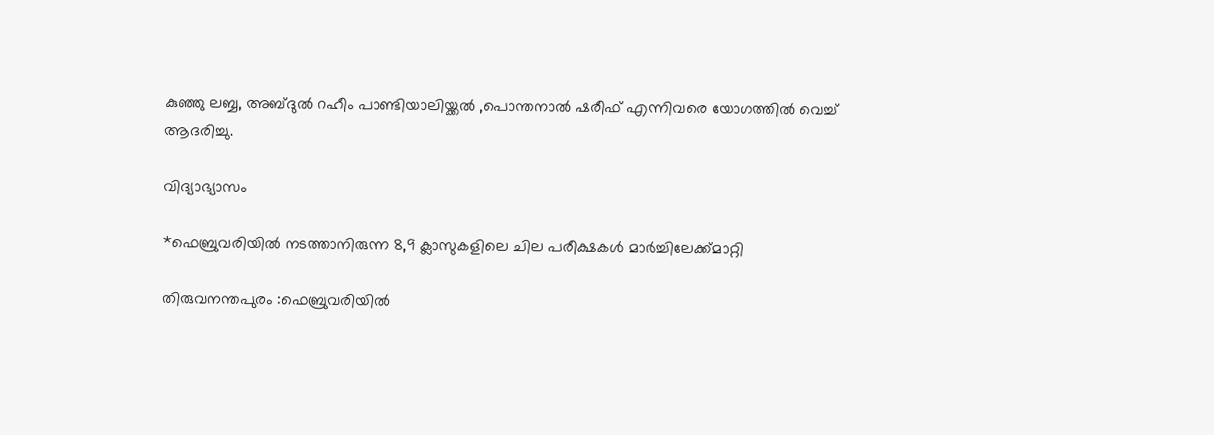കുഞ്ഞു ലബ്ബ, അബ്ദുൽ റഹീം പാണ്ടിയാലിയ്ക്കൽ ,പൊന്തനാൽ ഷരീഫ് എന്നിവരെ യോഗത്തിൽ വെച്ച് ആദരിച്ചു.

വിദ്യാഭ്യാസം

*ഫെബ്രുവരിയിൽ നടത്താനിരുന്ന 8,9 ക്ലാസുകളിലെ ചില പരീക്ഷകൾ മാർച്ചിലേക്ക്‌മാറ്റി

തിരുവനന്തപുരം :ഫെബ്രുവരിയിൽ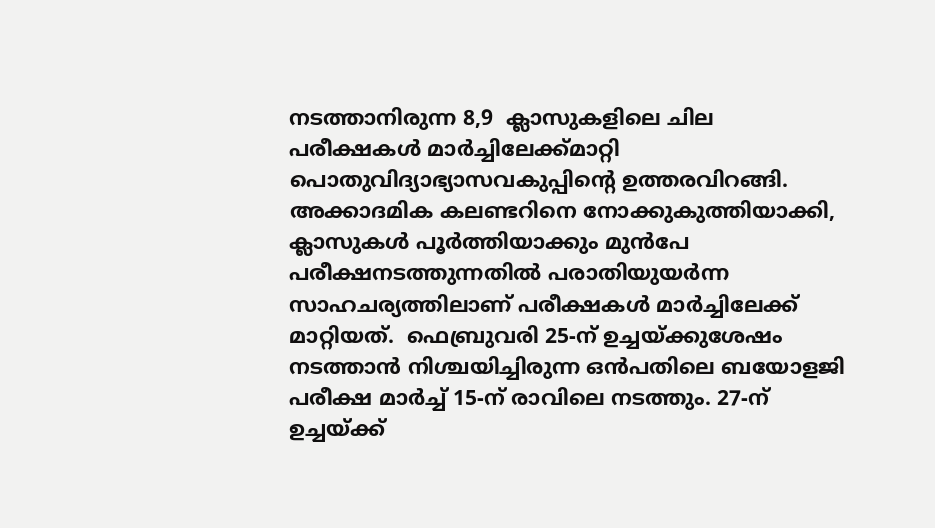നടത്താനിരുന്ന 8,9  ക്ലാസുകളിലെ ചില പരീക്ഷകൾ മാർച്ചിലേക്ക്‌മാറ്റി പൊതുവിദ്യാഭ്യാസവകുപ്പിന്റെ ഉത്തരവിറങ്ങി.  അക്കാദമിക കലണ്ടറിനെ നോക്കുകുത്തിയാക്കി, ക്ലാസുകൾ പൂർത്തിയാക്കും മുൻപേ പരീക്ഷനടത്തുന്നതിൽ പരാതിയുയർന്ന സാഹചര്യത്തിലാണ് പരീക്ഷകൾ മാർച്ചിലേക്ക് മാറ്റിയത്.  ഫെബ്രുവരി 25-ന് ഉച്ചയ്ക്കുശേഷം നടത്താൻ നിശ്ചയിച്ചിരുന്ന ഒൻപതിലെ ബയോളജി പരീക്ഷ മാർച്ച് 15-ന് രാവിലെ നടത്തും. 27-ന് ഉച്ചയ്ക്ക്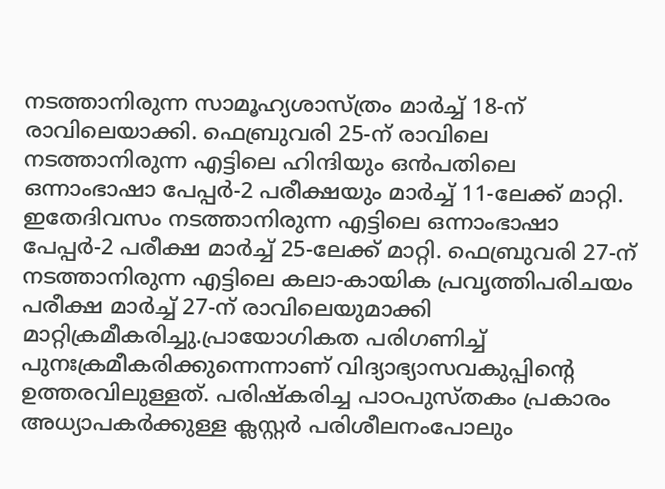നടത്താനിരുന്ന സാമൂഹ്യശാസ്ത്രം മാർച്ച് 18-ന് രാവിലെയാക്കി. ഫെബ്രുവരി 25-ന് രാവിലെ നടത്താനിരുന്ന എട്ടിലെ ഹിന്ദിയും ഒൻപതിലെ ഒന്നാംഭാഷാ പേപ്പർ-2 പരീക്ഷയും മാർച്ച് 11-ലേക്ക് മാറ്റി. ഇതേദിവസം നടത്താനിരുന്ന എട്ടിലെ ഒന്നാംഭാഷാ പേപ്പർ-2 പരീക്ഷ മാർച്ച് 25-ലേക്ക് മാറ്റി. ഫെബ്രുവരി 27-ന് നടത്താനിരുന്ന എട്ടിലെ കലാ-കായിക പ്രവൃത്തിപരിചയം പരീക്ഷ മാർച്ച് 27-ന് രാവിലെയുമാക്കി മാറ്റിക്രമീകരിച്ചു.പ്രായോഗികത പരിഗണിച്ച് പുനഃക്രമീകരിക്കുന്നെന്നാണ് വിദ്യാഭ്യാസവകുപ്പിന്റെ ഉത്തരവിലുള്ളത്. പരിഷ്കരിച്ച പാഠപുസ്തകം പ്രകാരം അധ്യാപകർക്കുള്ള ക്ലസ്റ്റർ പരിശീലനംപോലും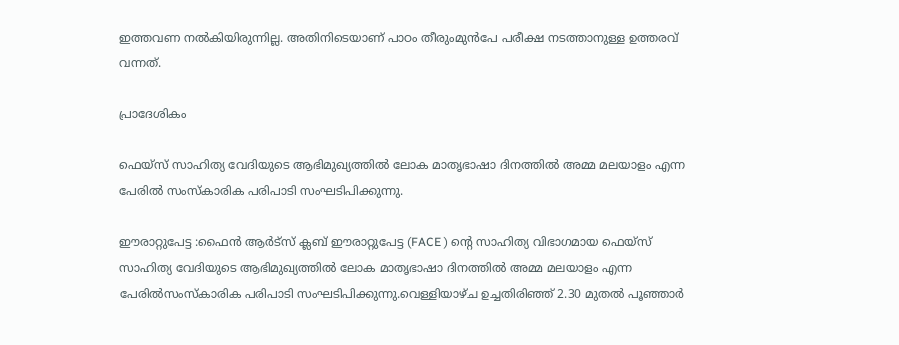ഇത്തവണ നൽകിയിരുന്നില്ല. അതിനിടെയാണ് പാഠം തീരുംമുൻപേ പരീക്ഷ നടത്താനുള്ള ഉത്തരവ് വന്നത്.

പ്രാദേശികം

ഫെയ്സ് സാഹിത്യ വേദിയുടെ ആഭിമുഖ്യത്തിൽ ലോക മാതൃഭാഷാ ദിനത്തിൽ അമ്മ മലയാളം എന്ന പേരിൽ സംസ്കാരിക പരിപാടി സംഘടിപിക്കുന്നു.

ഈരാറ്റുപേട്ട :ഫൈൻ ആർട്സ് ക്ലബ് ഈരാറ്റുപേട്ട (FACE ) ൻ്റെ സാഹിത്യ വിഭാഗമായ ഫെയ്സ് സാഹിത്യ വേദിയുടെ ആഭിമുഖ്യത്തിൽ ലോക മാതൃഭാഷാ ദിനത്തിൽ അമ്മ മലയാളം എന്ന പേരിൽസംസ്കാരിക പരിപാടി സംഘടിപിക്കുന്നു.വെള്ളിയാഴ്ച ഉച്ചതിരിഞ്ഞ് 2.30 മുതൽ പൂഞ്ഞാർ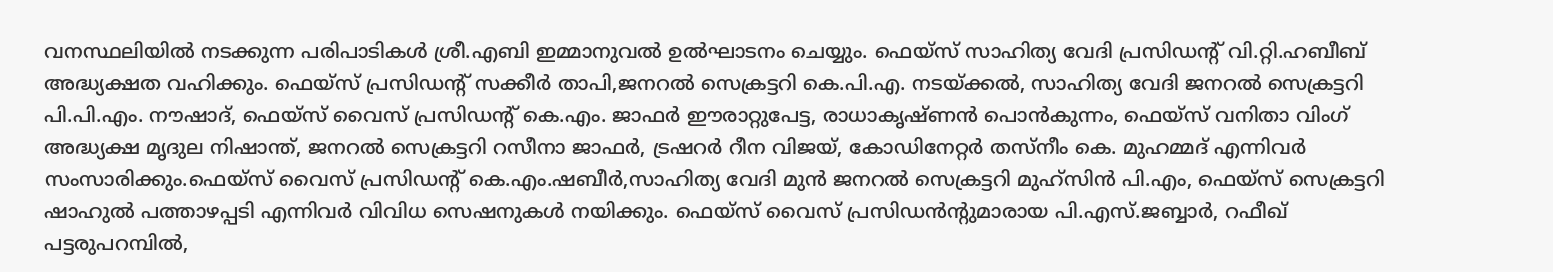വനസ്ഥലിയിൽ നടക്കുന്ന പരിപാടികൾ ശ്രീ.എബി ഇമ്മാനുവൽ ഉൽഘാടനം ചെയ്യും. ഫെയ്സ് സാഹിത്യ വേദി പ്രസിഡന്റ് വി.റ്റി.ഹബീബ് അദ്ധ്യക്ഷത വഹിക്കും. ഫെയ്സ് പ്രസിഡന്റ് സക്കീർ താപി,ജനറൽ സെക്രട്ടറി കെ.പി.എ. നടയ്ക്കൽ, സാഹിത്യ വേദി ജനറൽ സെക്രട്ടറി പി.പി.എം. നൗഷാദ്, ഫെയ്സ് വൈസ് പ്രസിഡൻ്റ് കെ.എം. ജാഫർ ഈരാറ്റുപേട്ട, രാധാകൃഷ്ണൻ പൊൻകുന്നം, ഫെയ്സ് വനിതാ വിംഗ് അദ്ധ്യക്ഷ മൃദുല നിഷാന്ത്, ജനറൽ സെക്രട്ടറി റസീനാ ജാഫർ, ട്രഷറർ റീന വിജയ്, കോഡിനേറ്റർ തസ്നീം കെ. മുഹമ്മദ് എന്നിവർ സംസാരിക്കും.ഫെയ്സ് വൈസ് പ്രസിഡൻ്റ് കെ.എം.ഷബീർ,സാഹിത്യ വേദി മുൻ ജനറൽ സെക്രട്ടറി മുഹ്സിൻ പി.എം, ഫെയ്സ് സെക്രട്ടറി ഷാഹുൽ പത്താഴപ്പടി എന്നിവർ വിവിധ സെഷനുകൾ നയിക്കും. ഫെയ്സ് വൈസ് പ്രസിഡൻന്റുമാരായ പി.എസ്.ജബ്ബാർ, റഫീഖ് പട്ടരുപറമ്പിൽ,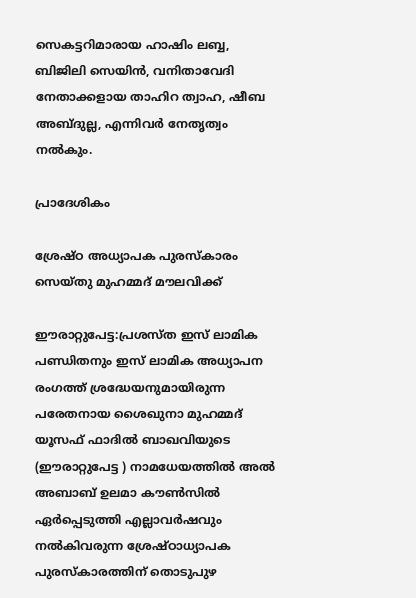സെകട്ടറിമാരായ ഹാഷിം ലബ്ബ, ബിജിലി സെയിൻ, വനിതാവേദി നേതാക്കളായ താഹിറ ത്വാഹ, ഷീബ അബ്ദുല്ല, എന്നിവർ നേതൃത്വം നൽകും.

പ്രാദേശികം

ശ്രേഷ്ഠ അധ്യാപക പുരസ്കാരം സെയ്തു മുഹമ്മദ് മൗലവിക്ക്

ഈരാറ്റുപേട്ട:പ്രശസ്ത ഇസ് ലാമിക പണ്ഡിതനും ഇസ് ലാമിക അധ്യാപന രംഗത്ത് ശ്രദ്ധേയനുമായിരുന്ന പരേതനായ ശൈഖുനാ മുഹമ്മദ് യൂസഫ് ഫാദിൽ ബാഖവിയുടെ (ഈരാറ്റുപേട്ട ) നാമധേയത്തിൽ അൽ അബാബ് ഉലമാ കൗൺസിൽ ഏർപ്പെടുത്തി എല്ലാവർഷവും നൽകിവരുന്ന ശ്രേഷ്ഠാധ്യാപക പുരസ്കാരത്തിന് തൊടുപുഴ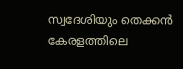സ്വദേശിയും തെക്കൻ കേരളത്തിലെ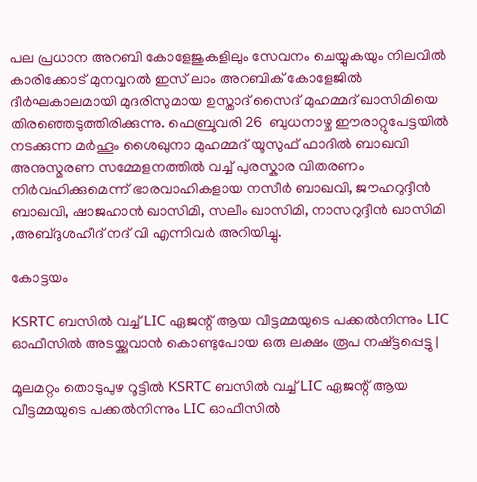പല പ്രധാന അറബി കോളേജുകളിലും സേവനം ചെയ്യുകയും നിലവിൽ കാരിക്കോട് മുനവ്വറൽ ഇസ് ലാം അറബിക് കോളേജിൽ ദീർഘകാലമായി മുദരിസുമായ ഉസ്താദ് സൈദ് മുഹമ്മദ് ഖാസിമിയെ തിരഞ്ഞെടുത്തിരിക്കുന്നു. ഫെബ്രുവരി 26  ബുധനാഴ്ച ഈരാറ്റുപേട്ടയിൽ നടക്കുന്ന മർഹൂം ശൈഖുനാ മുഹമ്മദ് യൂസുഫ് ഫാദിൽ ബാഖവി അനുസ്മരണ സമ്മേളനത്തിൽ വച്ച് പുരസ്കാര വിതരണം നിർവഹിക്കുമെന്ന് ഭാരവാഹികളായ നസീർ ബാഖവി, ജൗഹറുദ്ദീൻ ബാഖവി, ഷാജഹാൻ ഖാസിമി, സലീം ഖാസിമി, നാസറുദ്ദീൻ ഖാസിമി ,അബ്ദുശഹീദ് നദ് വി എന്നിവർ അറിയിച്ചു.

കോട്ടയം

KSRTC ബസില്‍ വച്ച് LIC ഏജന്റ് ആയ വീട്ടമ്മയുടെ പക്കല്‍നിന്നും LIC ഓഫീസില്‍ അടയ്ക്കുവാന്‍ കൊണ്ടുപോയ ഒരു ലക്ഷം രൂപ നഷ്ട്ടപ്പെട്ടു |

മൂലമറ്റം തൊടുപുഴ റൂട്ടിൽ KSRTC ബസിൽ വച്ച് LIC ഏജന്റ് ആയ വീട്ടമ്മയുടെ പക്കൽനിന്നും LIC ഓഫീസിൽ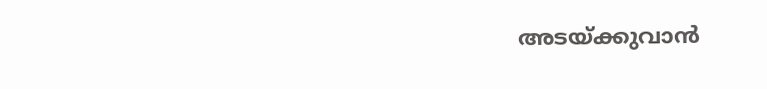അടയ്ക്കുവാൻ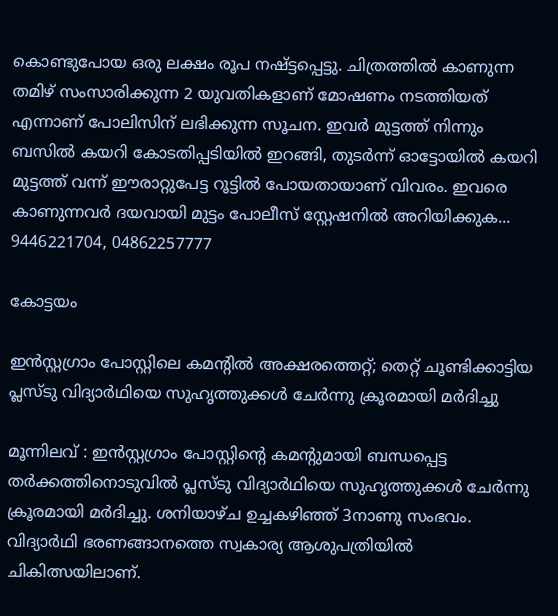കൊണ്ടുപോയ ഒരു ലക്ഷം രൂപ നഷ്ട്ടപ്പെട്ടു. ചിത്രത്തിൽ കാണുന്ന തമിഴ് സംസാരിക്കുന്ന 2 യുവതികളാണ് മോഷണം നടത്തിയത് എന്നാണ് പോലിസിന് ലഭിക്കുന്ന സൂചന. ഇവർ മുട്ടത്ത് നിന്നും ബസിൽ കയറി കോടതിപ്പടിയിൽ ഇറങ്ങി, തുടർന്ന് ഓട്ടോയിൽ കയറി മുട്ടത്ത് വന്ന് ഈരാറ്റുപേട്ട റൂട്ടിൽ പോയതായാണ് വിവരം. ഇവരെ കാണുന്നവർ ദയവായി മുട്ടം പോലീസ് സ്റ്റേഷനിൽ അറിയിക്കുക... 9446221704, 04862257777

കോട്ടയം

ഇൻസ്റ്റഗ്രാം പോസ്റ്റിലെ കമന്റിൽ അക്ഷരത്തെറ്റ്; തെറ്റ് ചൂണ്ടിക്കാട്ടിയ പ്ലസ്ടു വിദ്യാർഥിയെ സുഹൃത്തുക്കൾ ചേർന്നു ക്രൂരമായി മർദിച്ചു

മൂന്നിലവ് : ഇൻസ്റ്റഗ്രാം പോസ്റ്റിന്റെ കമന്റുമായി ബന്ധപ്പെട്ട തർക്കത്തിനൊടുവിൽ പ്ലസ്ടു വിദ്യാർഥിയെ സുഹൃത്തുക്കൾ ചേർന്നു ക്രൂരമായി മർദിച്ചു. ശനിയാഴ്ച ഉച്ചകഴിഞ്ഞ് 3നാണു സംഭവം. വിദ്യാർഥി ഭരണങ്ങാനത്തെ സ്വകാര്യ ആശുപത്രിയിൽ ചികിത്സയിലാണ്.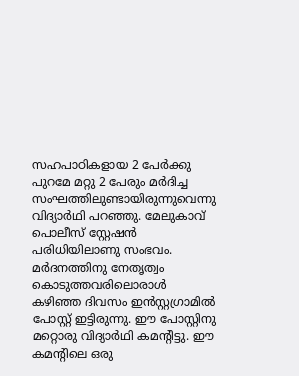സഹപാഠികളായ 2 പേർക്കു പുറമേ മറ്റു 2 പേരും മർദിച്ച സംഘത്തിലുണ്ടായിരുന്നുവെന്നു വിദ്യാർഥി പറഞ്ഞു. മേലുകാവ് പൊലീസ് സ്റ്റേഷൻ പരിധിയിലാണു സംഭവം. മർദനത്തിനു നേതൃത്വം കൊടുത്തവരിലൊരാൾ കഴിഞ്ഞ ദിവസം ഇൻസ്റ്റഗ്രാമിൽ പോസ്റ്റ് ഇട്ടിരുന്നു. ഈ പോസ്റ്റിനു മറ്റൊരു വിദ്യാർഥി കമന്റിട്ടു. ഈ കമന്റിലെ ഒരു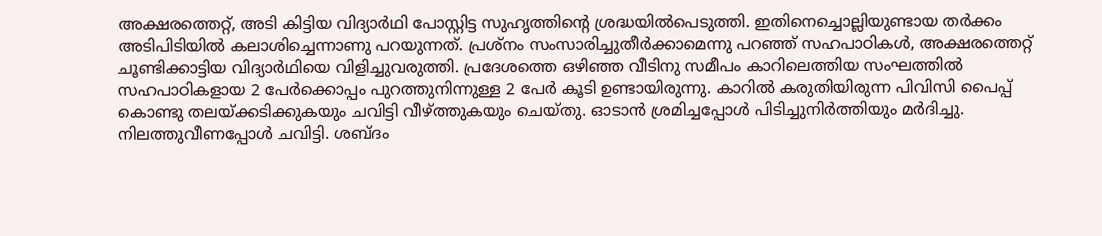അക്ഷരത്തെറ്റ്, അടി കിട്ടിയ വിദ്യാർഥി പോസ്റ്റിട്ട സുഹൃത്തിന്റെ ശ്രദ്ധയിൽപെടുത്തി. ഇതിനെച്ചൊല്ലിയുണ്ടായ തർക്കം അടിപിടിയിൽ കലാശിച്ചെന്നാണു പറയുന്നത്. പ്രശ്നം സംസാരിച്ചുതീർക്കാമെന്നു പറഞ്ഞ് സഹപാഠികൾ, അക്ഷരത്തെറ്റ് ചൂണ്ടിക്കാട്ടിയ വിദ്യാർഥിയെ വിളിച്ചുവരുത്തി. പ്രദേശത്തെ ഒഴിഞ്ഞ വീടിനു സമീപം കാറിലെത്തിയ സംഘത്തിൽ സഹപാഠികളായ 2 പേർക്കൊപ്പം പുറത്തുനിന്നുള്ള 2 പേർ കൂടി ഉണ്ടായിരുന്നു. കാറിൽ കരുതിയിരുന്ന പിവിസി പൈപ്പ് കൊണ്ടു തലയ്ക്കടിക്കുകയും ചവിട്ടി വീഴ്ത്തുകയും ചെയ്തു. ഓടാൻ ശ്രമിച്ചപ്പോൾ പിടിച്ചുനിർത്തിയും മർദിച്ചു. നിലത്തുവീണപ്പോൾ ചവിട്ടി. ശബ്ദം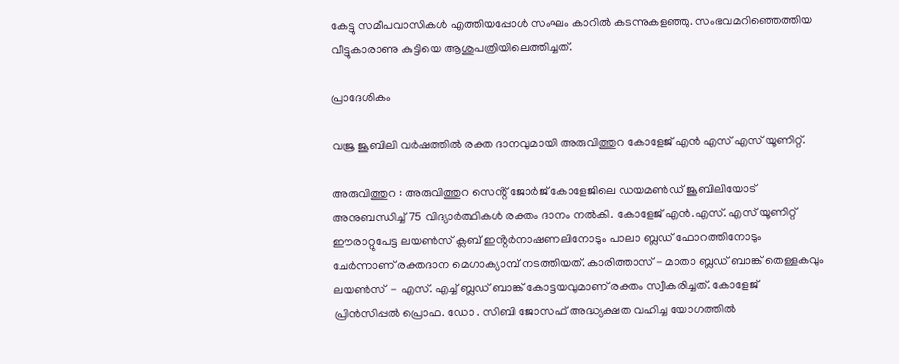കേട്ടു സമീപവാസികൾ എത്തിയപ്പോൾ സംഘം കാറിൽ കടന്നുകളഞ്ഞു. സംഭവമറിഞ്ഞെത്തിയ വീട്ടുകാരാണു കുട്ടിയെ ആശുപത്രിയിലെത്തിച്ചത്.

പ്രാദേശികം

വജ്ര ജൂബിലി വർഷത്തിൽ രക്ത ദാനവുമായി അരുവിത്തുറ കോളേജ് എൻ എസ് എസ് യൂണിറ്റ്.

അരുവിത്തുറ : അരുവിത്തുറ സെൻ്റ് ജോർജ് കോളേജിലെ ഡയമൺഡ് ജൂബിലിയോട് അനുബന്ധിച്ച് 75 വിദ്യാർത്ഥികൾ രക്തം ദാനം നൽകി. കോളേജ് എൻ.എസ്. എസ് യൂണിറ്റ് ഈരാറ്റുപേട്ട ലയൺസ് ക്ലബ് ഇൻ്റർനാഷണലിനോടും പാലാ ബ്ലഡ് ഫോറത്തിനോടും ചേർന്നാണ് രക്തദാന മെഗാക്യാമ്പ് നടത്തിയത്. കാരിത്താസ് - മാതാ ബ്ലഡ് ബാങ്ക് തെള്ളകവും ലയൺസ്  - എസ്. എച്ച് ബ്ലഡ് ബാങ്ക് കോട്ടയവുമാണ് രക്തം സ്വീകരിച്ചത്. കോളേജ് പ്രിൻസിപ്പൽ പ്രൊഫ. ഡോ . സിബി ജോസഫ് അദ്ധ്യക്ഷത വഹിച്ച യോഗത്തിൽ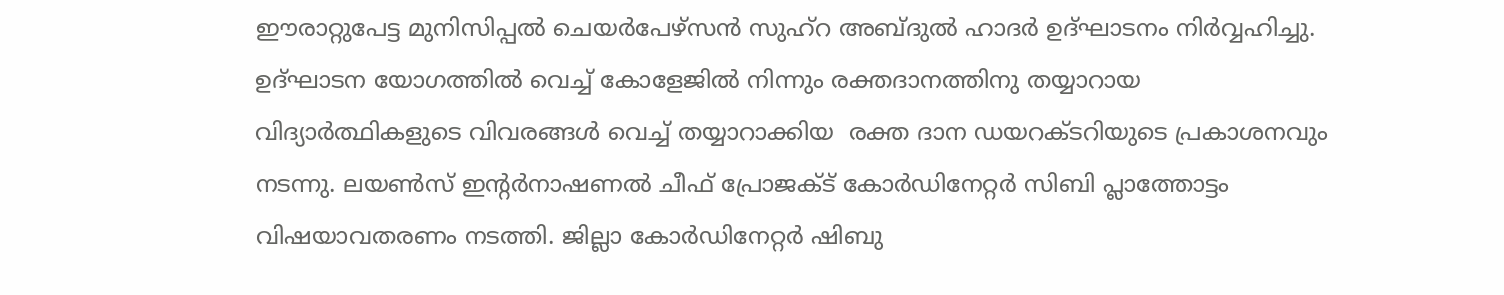ഈരാറ്റുപേട്ട മുനിസിപ്പൽ ചെയർപേഴ്സൻ സുഹ്റ അബ്ദുൽ ഹാദർ ഉദ്ഘാടനം നിർവ്വഹിച്ചു. ഉദ്ഘാടന യോഗത്തിൽ വെച്ച് കോളേജിൽ നിന്നും രക്തദാനത്തിനു തയ്യാറായ വിദ്യാർത്ഥികളുടെ വിവരങ്ങൾ വെച്ച് തയ്യാറാക്കിയ  രക്ത ദാന ഡയറക്ടറിയുടെ പ്രകാശനവും നടന്നു. ലയൺസ് ഇൻ്റർനാഷണൽ ചീഫ് പ്രോജക്ട് കോർഡിനേറ്റർ സിബി പ്ലാത്തോട്ടം വിഷയാവതരണം നടത്തി. ജില്ലാ കോർഡിനേറ്റർ ഷിബു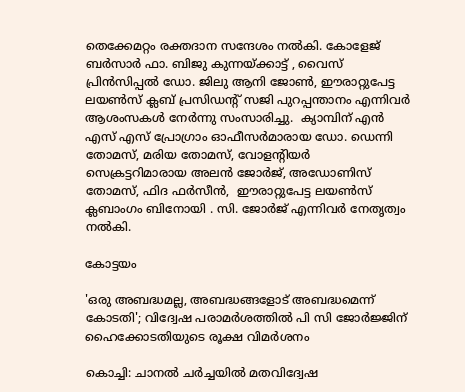തെക്കേമറ്റം രക്തദാന സന്ദേശം നൽകി. കോളേജ് ബർസാർ ഫാ. ബിജു കുന്നയ്ക്കാട്ട് , വൈസ് പ്രിൻസിപ്പൽ ഡോ. ജിലു ആനി ജോൺ, ഈരാറ്റുപേട്ട ലയൺസ് ക്ലബ് പ്രസിഡൻ്റ് സജി പുറപ്പന്താനം എന്നിവർ ആശംസകൾ നേർന്നു സംസാരിച്ചു.  ക്യാമ്പിന് എൻ എസ് എസ് പ്രോഗ്രാം ഓഫീസർമാരായ ഡോ. ഡെന്നി തോമസ്, മരിയ തോമസ്, വോളൻ്റിയർ സെക്രട്ടറിമാരായ അലൻ ജോർജ്, അഡോണിസ് തോമസ്, ഫിദ ഫർസീൻ,  ഈരാറ്റുപേട്ട ലയൺസ് ക്ലബാംഗം ബിനോയി . സി. ജോർജ് എന്നിവർ നേതൃത്വം നൽകി.

കോട്ടയം

'ഒരു അബദ്ധമല്ല, അബദ്ധങ്ങളോട് അബദ്ധമെന്ന് കോടതി'; വിദ്വേഷ പരാമർശത്തിൽ പി സി ജോർജ്ജിന് ഹൈക്കോടതിയുടെ രൂക്ഷ വിമർശനം

കൊച്ചി: ചാനല്‍ ചര്‍ച്ചയില്‍ മതവിദ്വേഷ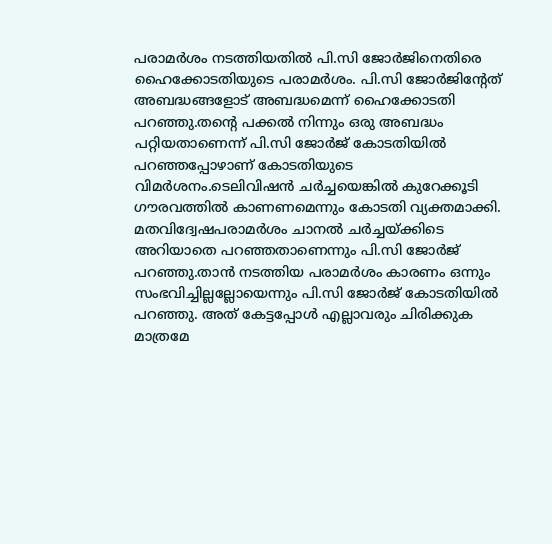പരാമര്‍ശം നടത്തിയതില്‍ പി.സി ജോര്‍ജിനെതിരെ ഹൈക്കോടതിയുടെ പരാമര്‍ശം. പി.സി ജോര്‍ജിന്റേത് അബദ്ധങ്ങളോട് അബദ്ധമെന്ന് ഹൈക്കോടതി പറഞ്ഞു.തന്റെ പക്കല്‍ നിന്നും ഒരു അബദ്ധം പറ്റിയതാണെന്ന് പി.സി ജോര്‍ജ് കോടതിയില്‍ പറഞ്ഞപ്പോഴാണ് കോടതിയുടെ വിമര്‍ശനം.ടെലിവിഷന്‍ ചര്‍ച്ചയെങ്കില്‍ കുറേക്കൂടി ഗൗരവത്തില്‍ കാണണമെന്നും കോടതി വ്യക്തമാക്കി. മതവിദ്വേഷപരാമര്‍ശം ചാനല്‍ ചര്‍ച്ചയ്ക്കിടെ അറിയാതെ പറഞ്ഞതാണെന്നും പി.സി ജോര്‍ജ് പറഞ്ഞു.താന്‍ നടത്തിയ പരാമര്‍ശം കാരണം ഒന്നും സംഭവിച്ചില്ലല്ലോയെന്നും പി.സി ജോര്‍ജ് കോടതിയില്‍ പറഞ്ഞു. അത് കേട്ടപ്പോള്‍ എല്ലാവരും ചിരിക്കുക മാത്രമേ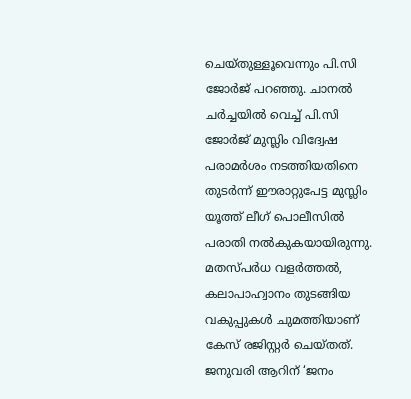ചെയ്തുള്ളൂവെന്നും പി.സി ജോര്‍ജ് പറഞ്ഞു. ചാനല്‍ ചര്‍ച്ചയില്‍ വെച്ച് പി.സി ജോര്‍ജ് മുസ്ലിം വിദ്വേഷ പരാമര്‍ശം നടത്തിയതിനെ തുടര്‍ന്ന് ഈരാറ്റുപേട്ട മുസ്ലിം യൂത്ത് ലീഗ് പൊലീസില്‍ പരാതി നല്‍കുകയായിരുന്നു. മതസ്പര്‍ധ വളര്‍ത്തല്‍, കലാപാഹ്വാനം തുടങ്ങിയ വകുപ്പുകള്‍ ചുമത്തിയാണ് കേസ് രജിസ്റ്റര്‍ ചെയ്തത്. ജനുവരി ആറിന് ‘ജനം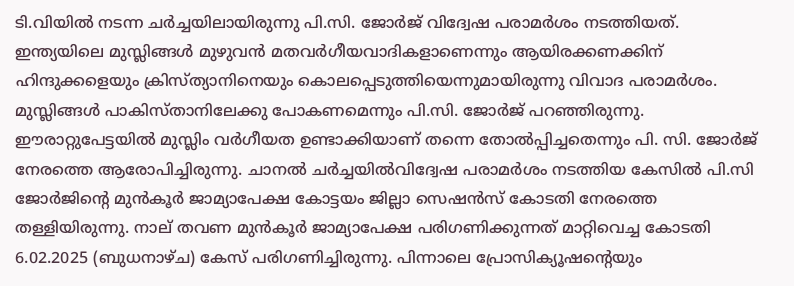ടി.വിയില്‍ നടന്ന ചര്‍ച്ചയിലായിരുന്നു പി.സി. ജോര്‍ജ് വിദ്വേഷ പരാമര്‍ശം നടത്തിയത്. ഇന്ത്യയിലെ മുസ്ലിങ്ങള്‍ മുഴുവന്‍ മതവര്‍ഗീയവാദികളാണെന്നും ആയിരക്കണക്കിന് ഹിന്ദുക്കളെയും ക്രിസ്ത്യാനിനെയും കൊലപ്പെടുത്തിയെന്നുമായിരുന്നു വിവാദ പരാമര്‍ശം. മുസ്ലിങ്ങള്‍ പാകിസ്താനിലേക്കു പോകണമെന്നും പി.സി. ജോര്‍ജ് പറഞ്ഞിരുന്നു. ഈരാറ്റുപേട്ടയില്‍ മുസ്ലിം വര്‍ഗീയത ഉണ്ടാക്കിയാണ് തന്നെ തോല്‍പ്പിച്ചതെന്നും പി. സി. ജോര്‍ജ് നേരത്തെ ആരോപിച്ചിരുന്നു. ചാനല്‍ ചര്‍ച്ചയില്‍വിദ്വേഷ പരാമര്‍ശം നടത്തിയ കേസില്‍ പി.സി ജോര്‍ജിന്റെ മുന്‍കൂര്‍ ജാമ്യാപേക്ഷ കോട്ടയം ജില്ലാ സെഷന്‍സ് കോടതി നേരത്തെ തള്ളിയിരുന്നു. നാല് തവണ മുന്‍കൂര്‍ ജാമ്യാപേക്ഷ പരിഗണിക്കുന്നത് മാറ്റിവെച്ച കോടതി 6.02.2025 (ബുധനാഴ്ച) കേസ് പരിഗണിച്ചിരുന്നു. പിന്നാലെ പ്രോസിക്യൂഷന്റെയും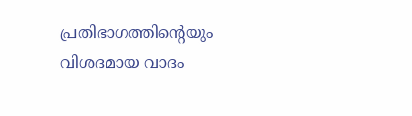പ്രതിഭാഗത്തിന്റെയും വിശദമായ വാദം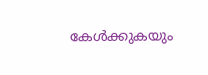കേള്‍ക്കുകയും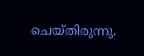ചെയ്തിരുന്നു.